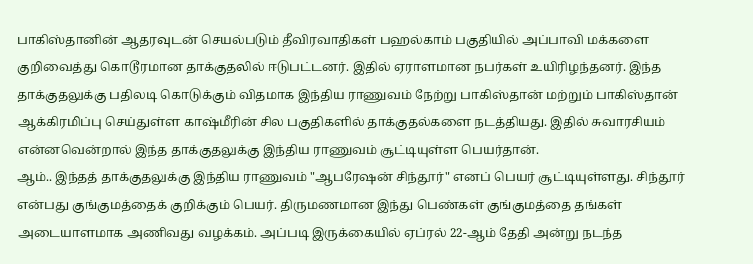பாகிஸ்தானின் ஆதரவுடன் செயல்படும் தீவிரவாதிகள் பஹல்காம் பகுதியில் அப்பாவி மக்களை குறிவைத்து கொடூரமான தாக்குதலில் ஈடுபட்டனர். இதில் ஏராளமான நபர்கள் உயிரிழந்தனர். இந்த தாக்குதலுக்கு பதிலடி கொடுக்கும் விதமாக இந்திய ராணுவம் நேற்று பாகிஸ்தான் மற்றும் பாகிஸ்தான் ஆக்கிரமிப்பு செய்துள்ள காஷ்மீரின் சில பகுதிகளில் தாக்குதல்களை நடத்தியது. இதில் சுவாரசியம் என்னவென்றால் இந்த தாக்குதலுக்கு இந்திய ராணுவம் சூட்டியுள்ள பெயர்தான்.
ஆம்.. இந்தத் தாக்குதலுக்கு இந்திய ராணுவம் "ஆபரேஷன் சிந்தூர்" எனப் பெயர் சூட்டியுள்ளது. சிந்தூர் என்பது குங்குமத்தைக் குறிக்கும் பெயர். திருமணமான இந்து பெண்கள் குங்குமத்தை தங்கள் அடையாளமாக அணிவது வழக்கம். அப்படி இருக்கையில் ஏப்ரல் 22-ஆம் தேதி அன்று நடந்த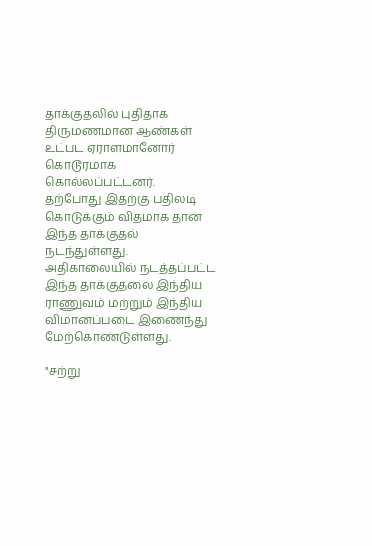தாக்குதலில் புதிதாக திருமணமான ஆண்கள் உட்பட ஏராளமானோர் கொடூரமாக கொல்லப்பட்டனர்.
தற்போது இதற்கு பதிலடி கொடுக்கும் விதமாக தான் இந்த தாக்குதல் நடந்துள்ளது. அதிகாலையில் நடத்தப்பட்ட இந்த தாக்குதலை இந்திய ராணுவம் மற்றும் இந்திய விமானப்படை இணைந்து மேற்கொண்டுள்ளது.

"சற்று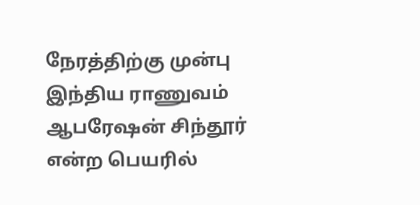நேரத்திற்கு முன்பு இந்திய ராணுவம் ஆபரேஷன் சிந்தூர் என்ற பெயரில்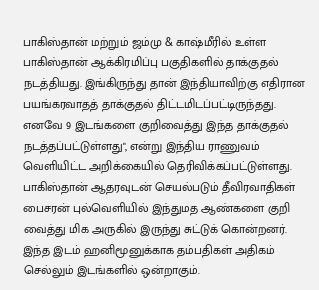பாகிஸ்தான் மற்றும் ஜம்மு & காஷ்மீரில் உள்ள பாகிஸ்தான் ஆக்கிரமிப்பு பகுதிகளில் தாக்குதல் நடத்தியது. இங்கிருந்து தான் இந்தியாவிற்கு எதிரான பயங்கரவாதத் தாக்குதல் திட்டமிடப்பட்டிருந்தது. எனவே 9 இடங்களை குறிவைத்து இந்த தாக்குதல் நடத்தப்பட்டுள்ளது", என்று இந்திய ராணுவம் வெளியிட்ட அறிக்கையில் தெரிவிக்கப்பட்டுள்ளது.
பாகிஸ்தான் ஆதரவுடன் செயல்படும் தீவிரவாதிகள் பைசரன் புல்வெளியில் இந்துமத ஆண்களை குறி வைத்து மிக அருகில் இருந்து சுட்டுக் கொன்றனர். இந்த இடம் ஹனிமூனுக்காக தம்பதிகள் அதிகம் செல்லும் இடங்களில் ஒன்றாகும்.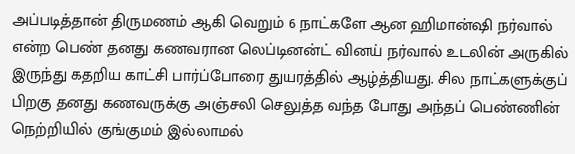அப்படித்தான் திருமணம் ஆகி வெறும் 6 நாட்களே ஆன ஹிமான்ஷி நர்வால் என்ற பெண் தனது கணவரான லெப்டினன்ட் வினய் நர்வால் உடலின் அருகில் இருந்து கதறிய காட்சி பார்ப்போரை துயரத்தில் ஆழ்த்தியது. சில நாட்களுக்குப் பிறகு தனது கணவருக்கு அஞ்சலி செலுத்த வந்த போது அந்தப் பெண்ணின் நெற்றியில் குங்குமம் இல்லாமல்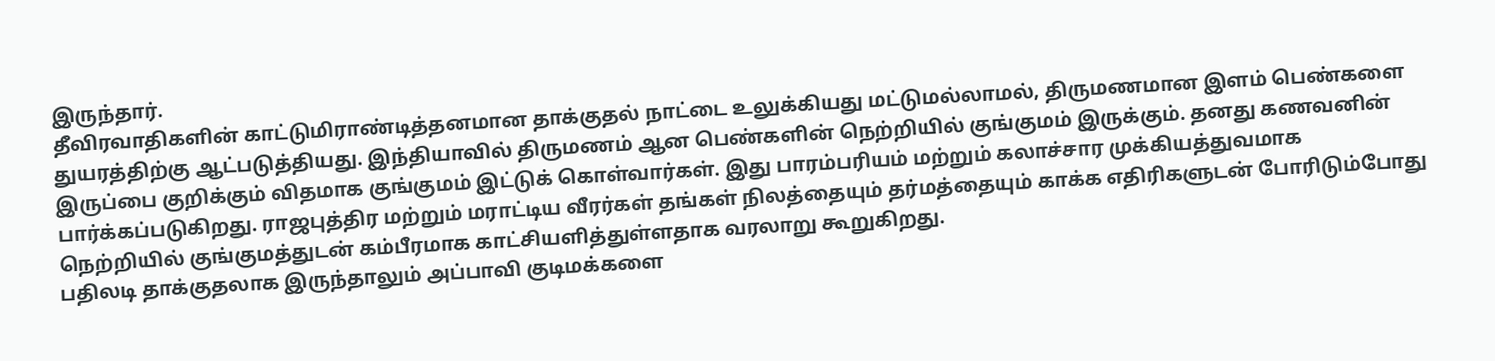இருந்தார்.
தீவிரவாதிகளின் காட்டுமிராண்டித்தனமான தாக்குதல் நாட்டை உலுக்கியது மட்டுமல்லாமல், திருமணமான இளம் பெண்களை துயரத்திற்கு ஆட்படுத்தியது. இந்தியாவில் திருமணம் ஆன பெண்களின் நெற்றியில் குங்குமம் இருக்கும். தனது கணவனின் இருப்பை குறிக்கும் விதமாக குங்குமம் இட்டுக் கொள்வார்கள். இது பாரம்பரியம் மற்றும் கலாச்சார முக்கியத்துவமாக பார்க்கப்படுகிறது. ராஜபுத்திர மற்றும் மராட்டிய வீரர்கள் தங்கள் நிலத்தையும் தர்மத்தையும் காக்க எதிரிகளுடன் போரிடும்போது நெற்றியில் குங்குமத்துடன் கம்பீரமாக காட்சியளித்துள்ளதாக வரலாறு கூறுகிறது.
பதிலடி தாக்குதலாக இருந்தாலும் அப்பாவி குடிமக்களை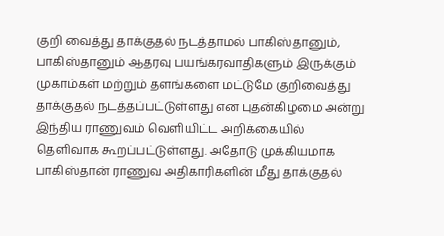குறி வைத்து தாக்குதல் நடத்தாமல் பாகிஸ்தானும், பாகிஸ்தானும் ஆதரவு பயங்கரவாதிகளும் இருக்கும் முகாம்கள் மற்றும் தளங்களை மட்டுமே குறிவைத்து தாக்குதல் நடத்தப்பட்டுள்ளது என புதன்கிழமை அன்று இந்திய ராணுவம் வெளியிட்ட அறிக்கையில் தெளிவாக கூறப்பட்டுள்ளது. அதோடு முக்கியமாக பாகிஸ்தான் ராணுவ அதிகாரிகளின் மீது தாக்குதல்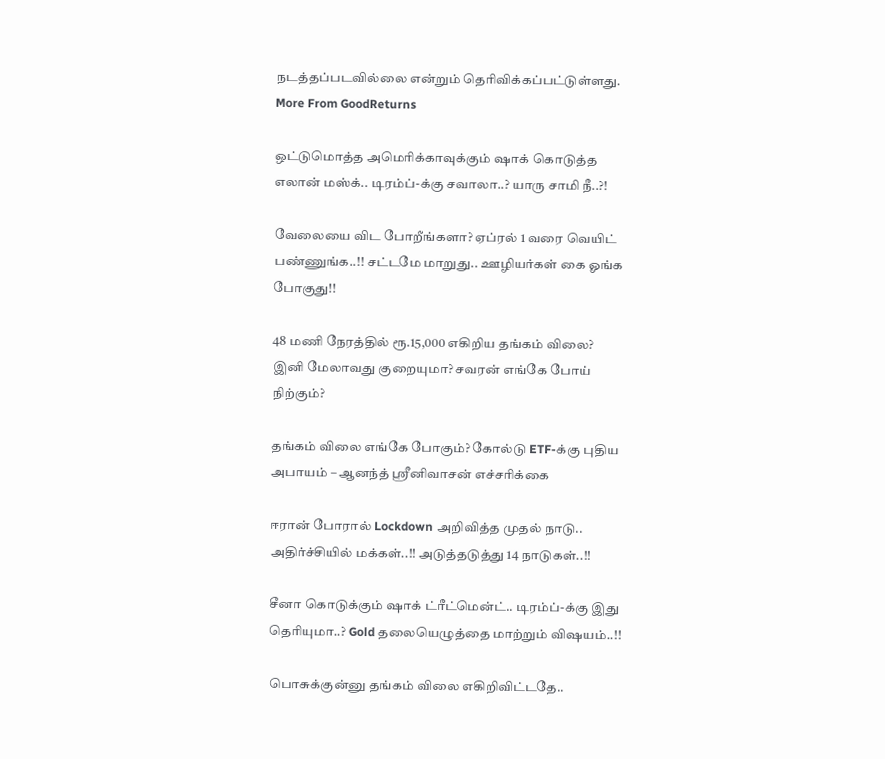நடத்தப்படவில்லை என்றும் தெரிவிக்கப்பட்டுள்ளது.
More From GoodReturns

ஒட்டுமொத்த அமெரிக்காவுக்கும் ஷாக் கொடுத்த எலான் மஸ்க்.. டிரம்ப்-க்கு சவாலா..? யாரு சாமி நீ..?!

வேலையை விட போறீங்களா? ஏப்ரல் 1 வரை வெயிட் பண்ணுங்க..!! சட்டமே மாறுது.. ஊழியர்கள் கை ஓங்க போகுது!!

48 மணி நேரத்தில் ரூ.15,000 எகிறிய தங்கம் விலை? இனி மேலாவது குறையுமா? சவரன் எங்கே போய் நிற்கும்?

தங்கம் விலை எங்கே போகும்? கோல்டு ETF-க்கு புதிய அபாயம் – ஆனந்த் ஸ்ரீனிவாசன் எச்சரிக்கை

ஈரான் போரால் Lockdown அறிவித்த முதல் நாடு.. அதிர்ச்சியில் மக்கள்..!! அடுத்தடுத்து 14 நாடுகள்..!!

சீனா கொடுக்கும் ஷாக் ட்ரீட்மென்ட்.. டிரம்ப்-க்கு இது தெரியுமா..? Gold தலையெழுத்தை மாற்றும் விஷயம்..!!

பொசுக்குன்னு தங்கம் விலை எகிறிவிட்டதே..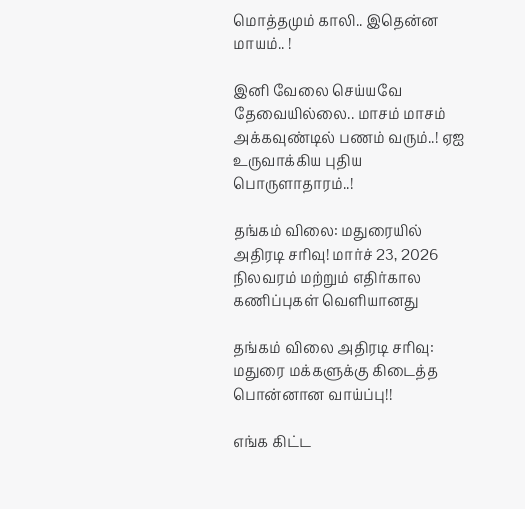மொத்தமும் காலி.. இதென்ன மாயம்.. !

இனி வேலை செய்யவே தேவையில்லை.. மாசம் மாசம் அக்கவுண்டில் பணம் வரும்..! ஏஐ உருவாக்கிய புதிய பொருளாதாரம்..!

தங்கம் விலை: மதுரையில் அதிரடி சரிவு! மார்ச் 23, 2026 நிலவரம் மற்றும் எதிர்கால கணிப்புகள் வெளியானது

தங்கம் விலை அதிரடி சரிவு: மதுரை மக்களுக்கு கிடைத்த பொன்னான வாய்ப்பு!!

எங்க கிட்ட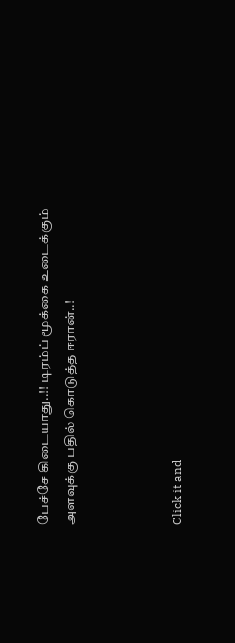பேச்சே கிடையாது..!! டிரம்ப் மூக்கை உடைக்கும் அளவுக்கு பதில் கொடுத்த ஈரான்..!



Click it and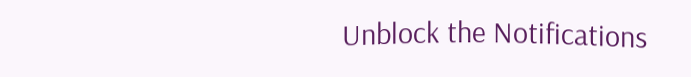Unblock the Notifications